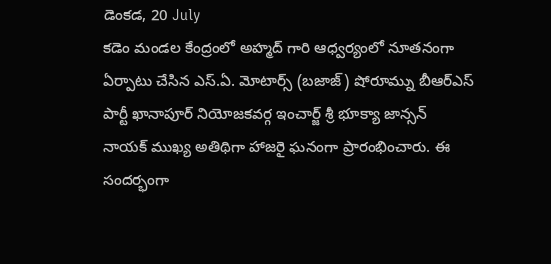డెంకడ, 20 July
కడెం మండల కేంద్రంలో అహ్మద్ గారి ఆధ్వర్యంలో నూతనంగా ఏర్పాటు చేసిన ఎస్.ఏ. మోటార్స్ (బజాజ్) షోరూమ్ను బీఆర్ఎస్ పార్టీ ఖానాపూర్ నియోజకవర్గ ఇంచార్జ్ శ్రీ భూక్యా జాన్సన్ నాయక్ ముఖ్య అతిథిగా హాజరై ఘనంగా ప్రారంభించారు. ఈ సందర్భంగా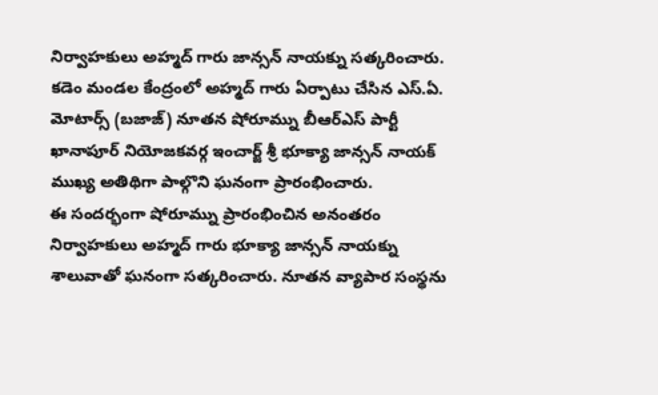నిర్వాహకులు అహ్మద్ గారు జాన్సన్ నాయక్ను సత్కరించారు.
కడెం మండల కేంద్రంలో అహ్మద్ గారు ఏర్పాటు చేసిన ఎస్.ఏ. మోటార్స్ (బజాజ్) నూతన షోరూమ్ను బీఆర్ఎస్ పార్టీ ఖానాపూర్ నియోజకవర్గ ఇంచార్జ్ శ్రీ భూక్యా జాన్సన్ నాయక్ ముఖ్య అతిథిగా పాల్గొని ఘనంగా ప్రారంభించారు.
ఈ సందర్భంగా షోరూమ్ను ప్రారంభించిన అనంతరం నిర్వాహకులు అహ్మద్ గారు భూక్యా జాన్సన్ నాయక్ను శాలువాతో ఘనంగా సత్కరించారు. నూతన వ్యాపార సంస్థను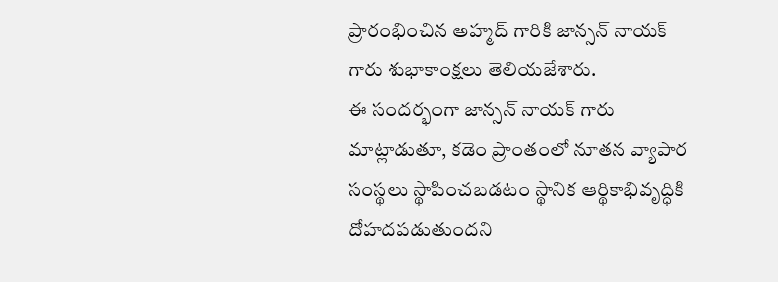ప్రారంభించిన అహ్మద్ గారికి జాన్సన్ నాయక్ గారు శుభాకాంక్షలు తెలియజేశారు.
ఈ సందర్భంగా జాన్సన్ నాయక్ గారు మాట్లాడుతూ, కడెం ప్రాంతంలో నూతన వ్యాపార సంస్థలు స్థాపించబడటం స్థానిక ఆర్థికాభివృద్ధికి దోహదపడుతుందని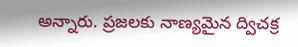అన్నారు. ప్రజలకు నాణ్యమైన ద్విచక్ర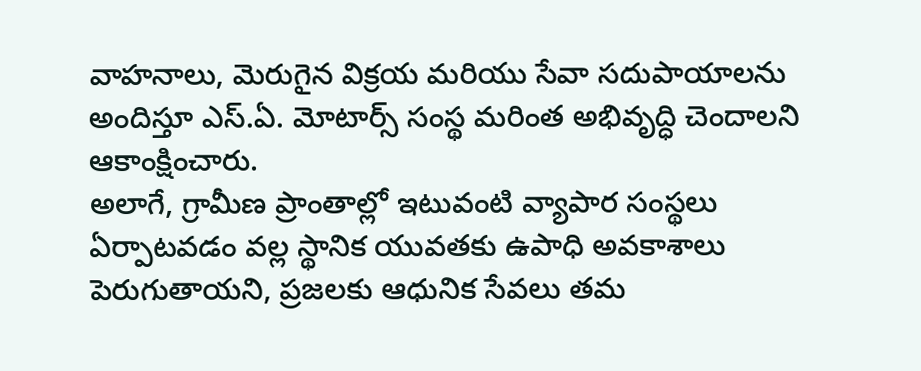వాహనాలు, మెరుగైన విక్రయ మరియు సేవా సదుపాయాలను అందిస్తూ ఎస్.ఏ. మోటార్స్ సంస్థ మరింత అభివృద్ధి చెందాలని ఆకాంక్షించారు.
అలాగే, గ్రామీణ ప్రాంతాల్లో ఇటువంటి వ్యాపార సంస్థలు ఏర్పాటవడం వల్ల స్థానిక యువతకు ఉపాధి అవకాశాలు పెరుగుతాయని, ప్రజలకు ఆధునిక సేవలు తమ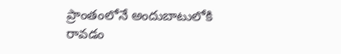ప్రాంతంలోనే అందుబాటులోకి రావడం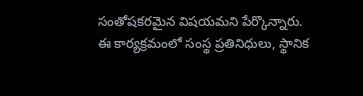సంతోషకరమైన విషయమని పేర్కొన్నారు.
ఈ కార్యక్రమంలో సంస్థ ప్రతినిధులు, స్థానిక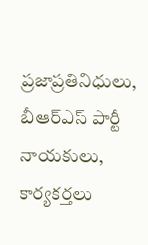ప్రజాప్రతినిధులు, బీఆర్ఎస్ పార్టీ నాయకులు, కార్యకర్తలు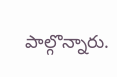పాల్గొన్నారు.